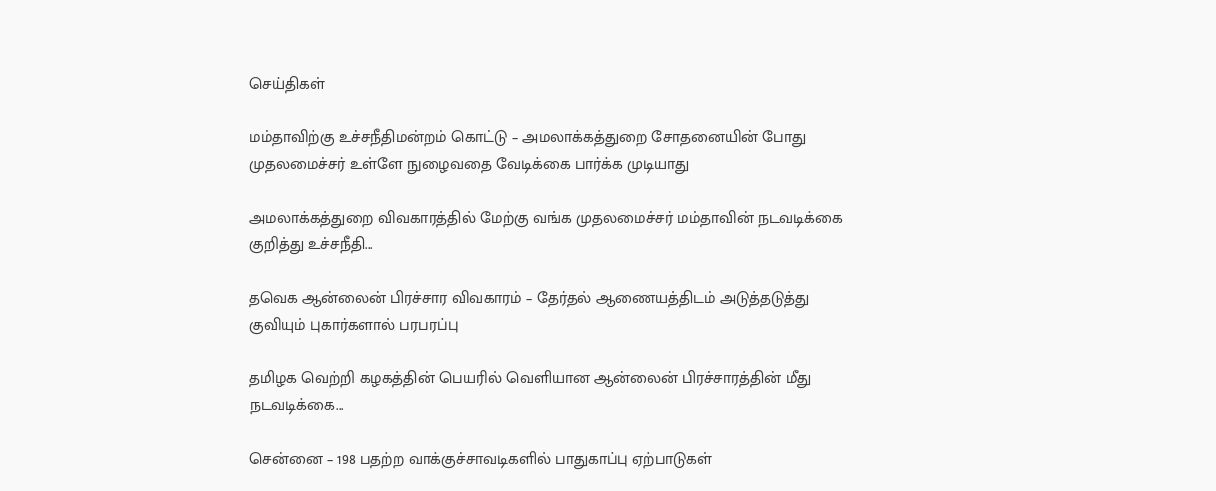செய்திகள்

மம்தாவிற்கு உச்சநீதிமன்றம் கொட்டு – அமலாக்கத்துறை சோதனையின் போது முதலமைச்சர் உள்ளே நுழைவதை வேடிக்கை பார்க்க முடியாது

அமலாக்கத்துறை விவகாரத்தில் மேற்கு வங்க முதலமைச்சர் மம்தாவின் நடவடிக்கை குறித்து உச்சநீதி...

தவெக ஆன்லைன் பிரச்சார விவகாரம் – தேர்தல் ஆணையத்திடம் அடுத்தடுத்து குவியும் புகார்களால் பரபரப்பு

தமிழக வெற்றி கழகத்தின் பெயரில் வெளியான ஆன்லைன் பிரச்சாரத்தின் மீது நடவடிக்கை...

சென்னை – 198 பதற்ற வாக்குச்சாவடிகளில் பாதுகாப்பு ஏற்பாடுகள்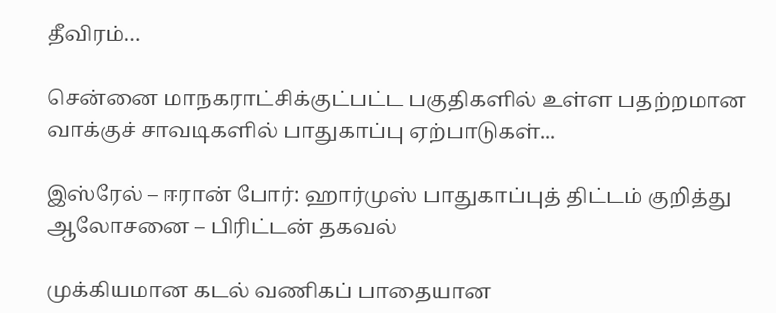தீவிரம்…

சென்னை மாநகராட்சிக்குட்பட்ட பகுதிகளில் உள்ள பதற்றமான வாக்குச் சாவடிகளில் பாதுகாப்பு ஏற்பாடுகள்...

இஸ்ரேல் – ஈரான் போர்: ஹார்முஸ் பாதுகாப்புத் திட்டம் குறித்து ஆலோசனை – பிரிட்டன் தகவல்

முக்கியமான கடல் வணிகப் பாதையான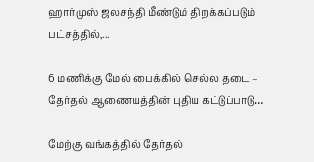ஹார்முஸ் ஜலசந்தி மீண்டும் திறக்கப்படும் பட்சத்தில்,...

6 மணிக்கு மேல் பைக்கில் செல்ல தடை – தேர்தல் ஆணையத்தின் புதிய கட்டுப்பாடு…

மேற்கு வங்கத்தில் தேர்தல்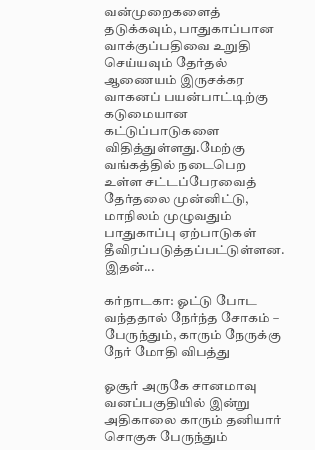வன்முறைகளைத் தடுக்கவும், பாதுகாப்பான வாக்குப்பதிவை உறுதி செய்யவும் தேர்தல் ஆணையம் இருசக்கர வாகனப் பயன்பாட்டிற்கு கடுமையான கட்டுப்பாடுகளை விதித்துள்ளது.மேற்கு வங்கத்தில் நடைபெற உள்ள சட்டப்பேரவைத் தேர்தலை முன்னிட்டு, மாநிலம் முழுவதும் பாதுகாப்பு ஏற்பாடுகள் தீவிரப்படுத்தப்பட்டுள்ளன. இதன்...

கர்நாடகா: ஓட்டு போட வந்ததால் நேர்ந்த சோகம் – பேருந்தும், காரும் நேருக்கு நேர் மோதி விபத்து

ஓசூர் அருகே சானமாவு வனப்பகுதியில் இன்று அதிகாலை காரும் தனியார் சொகுசு பேருந்தும்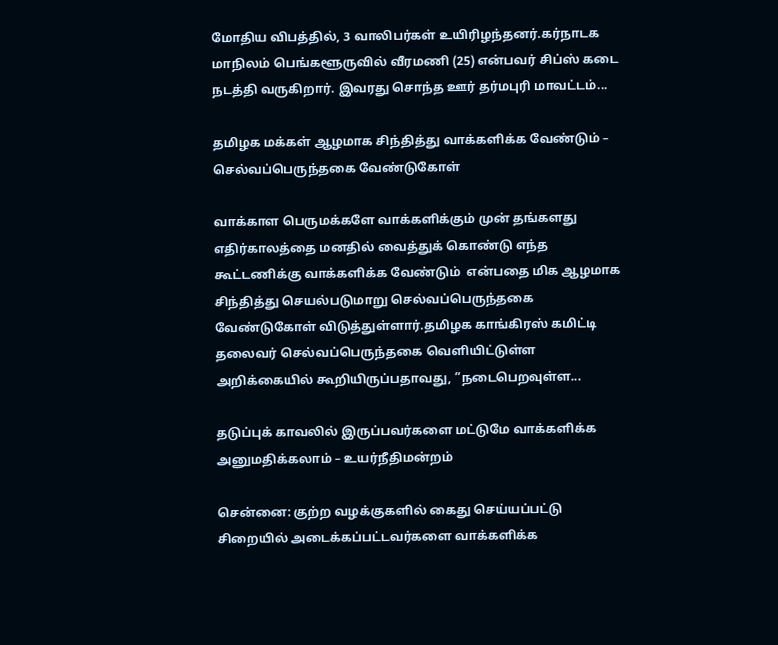மோதிய விபத்தில், 3 வாலிபர்கள் உயிரிழந்தனர்.கர்நாடக மாநிலம் பெங்களூருவில் வீரமணி (25) என்பவர் சிப்ஸ் கடை நடத்தி வருகிறார். இவரது சொந்த ஊர் தர்மபுரி மாவட்டம்...

தமிழக மக்கள் ஆழமாக சிந்தித்து வாக்களிக்க வேண்டும் – செல்வப்பெருந்தகை வேண்டுகோள்

வாக்காள பெருமக்களே வாக்களிக்கும் முன் தங்களது எதிர்காலத்தை மனதில் வைத்துக் கொண்டு எந்த கூட்டணிக்கு வாக்களிக்க வேண்டும்  என்பதை மிக ஆழமாக சிந்தித்து செயல்படுமாறு செல்வப்பெருந்தகை வேண்டுகோள் விடுத்துள்ளார்.தமிழக காங்கிரஸ் கமிட்டி தலைவர் செல்வப்பெருந்தகை வெளியிட்டுள்ள அறிக்கையில் கூறியிருப்பதாவது, ”நடைபெறவுள்ள...

தடுப்புக் காவலில் இருப்பவர்களை மட்டுமே வாக்களிக்க அனுமதிக்கலாம் – உயர்நீதிமன்றம்

சென்னை: குற்ற வழக்குகளில் கைது செய்யப்பட்டு சிறையில் அடைக்கப்பட்டவர்களை வாக்களிக்க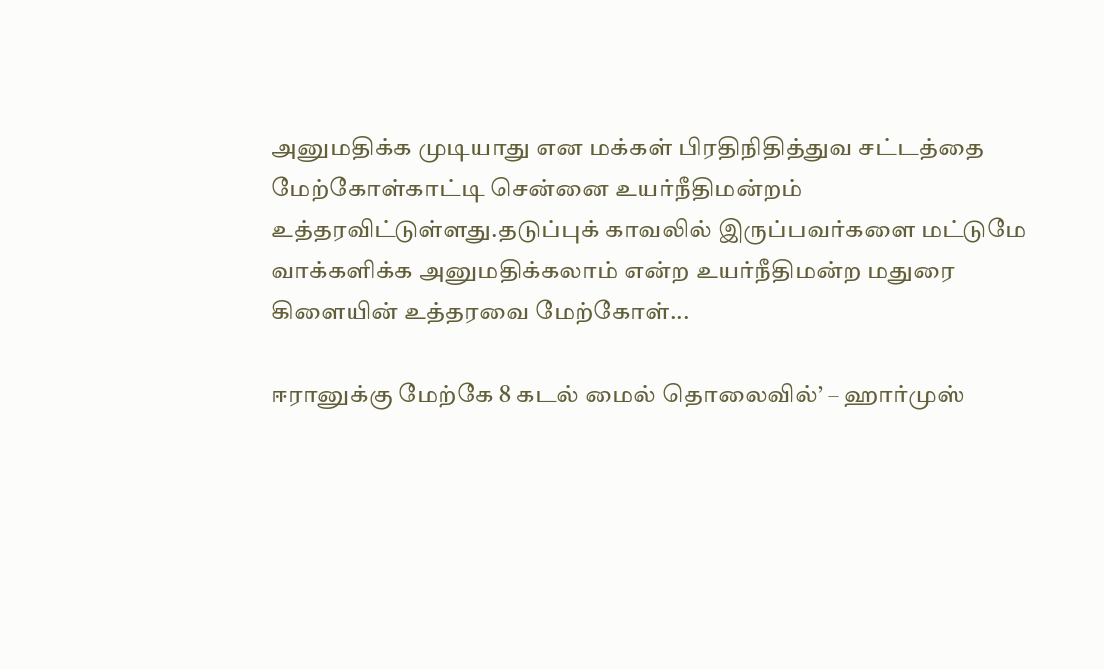அனுமதிக்க முடியாது என மக்கள் பிரதிநிதித்துவ சட்டத்தை மேற்கோள்காட்டி சென்னை உயர்நீதிமன்றம் உத்தரவிட்டுள்ளது.தடுப்புக் காவலில் இருப்பவர்களை மட்டுமே வாக்களிக்க அனுமதிக்கலாம் என்ற உயர்நீதிமன்ற மதுரை கிளையின் உத்தரவை மேற்கோள்...

ஈரானுக்கு மேற்கே 8 கடல் மைல் தொலைவில்’ – ஹார்முஸ்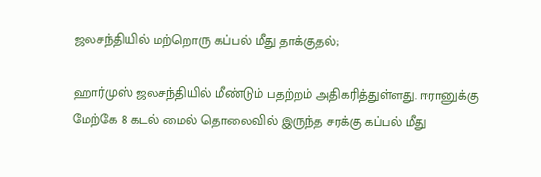ஜலசந்தியில் மற்றொரு கப்பல் மீது தாக்குதல்;

ஹார்முஸ் ஜலசந்தியில் மீண்டும் பதற்றம் அதிகரித்துள்ளது. ஈரானுக்கு மேற்கே 8 கடல் மைல் தொலைவில் இருந்த சரக்கு கப்பல் மீது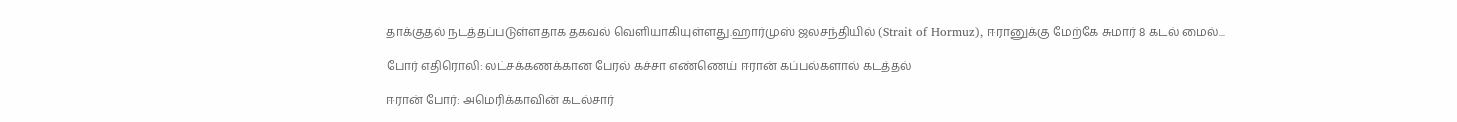தாக்குதல் நடத்தப்படுள்ளதாக தகவல் வெளியாகியுள்ளது.ஹார்முஸ் ஜலசந்தியில் (Strait of Hormuz), ஈரானுக்கு மேற்கே சுமார் 8 கடல் மைல்...

போர் எதிரொலி: லட்சக்கணக்கான பேரல் கச்சா எண்ணெய் ஈரான் கப்பல்களால் கடத்தல்

ஈரான் போர்: அமெரிக்காவின் கடல்சார்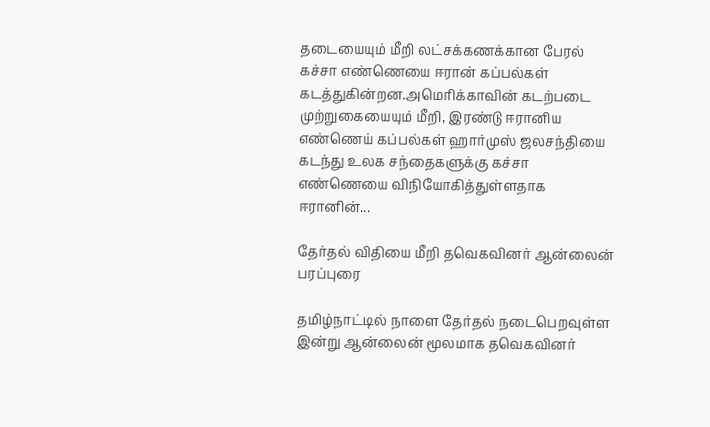தடையையும் மீறி லட்சக்கணக்கான பேரல் கச்சா எண்ணெயை ஈரான் கப்பல்கள் கடத்துகின்றன.அமெரிக்காவின் கடற்படை முற்றுகையையும் மீறி, இரண்டு ஈரானிய எண்ணெய் கப்பல்கள் ஹார்முஸ் ஜலசந்தியை கடந்து உலக சந்தைகளுக்கு கச்சா எண்ணெயை விநியோகித்துள்ளதாக ஈரானின்...

தேர்தல் விதியை மீறி தவெகவினர் ஆன்லைன் பரப்புரை

தமிழ்நாட்டில் நாளை தேர்தல் நடைபெறவுள்ள இன்று ஆன்லைன் மூலமாக தவெகவினர்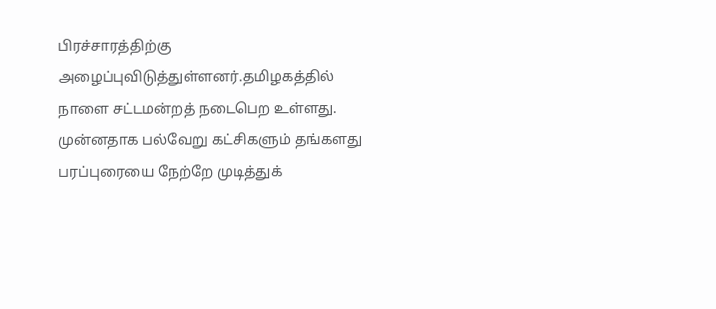பிரச்சாரத்திற்கு அழைப்புவிடுத்துள்ளனர்.தமிழகத்தில் நாளை சட்டமன்றத் நடைபெற உள்ளது. முன்னதாக பல்வேறு கட்சிகளும் தங்களது பரப்புரையை நேற்றே முடித்துக்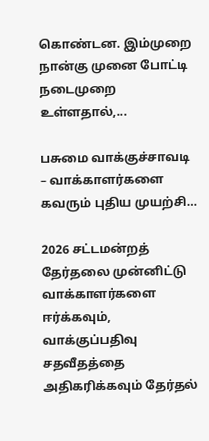கொண்டன. இம்முறை நான்கு முனை போட்டி நடைமுறை உள்ளதால்,...

பசுமை வாக்குச்சாவடி – வாக்காளர்களை கவரும் புதிய முயற்சி…

2026 சட்டமன்றத் தேர்தலை முன்னிட்டு வாக்காளர்களை ஈர்க்கவும், வாக்குப்பதிவு சதவீதத்தை அதிகரிக்கவும் தேர்தல்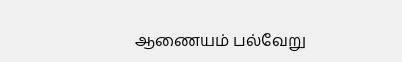ஆணையம் பல்வேறு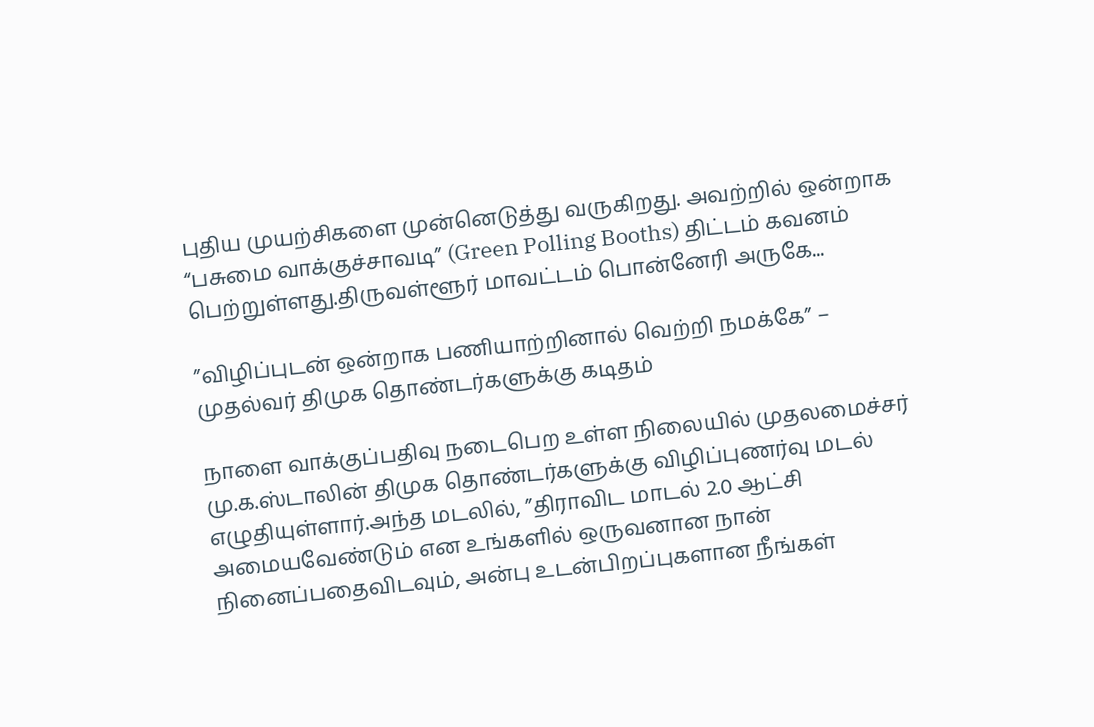புதிய முயற்சிகளை முன்னெடுத்து வருகிறது. அவற்றில் ஒன்றாக “பசுமை வாக்குச்சாவடி” (Green Polling Booths) திட்டம் கவனம் பெற்றுள்ளது.திருவள்ளூர் மாவட்டம் பொன்னேரி அருகே...

”விழிப்புடன் ஒன்றாக பணியாற்றினால் வெற்றி நமக்கே” – முதல்வர் திமுக தொண்டர்களுக்கு கடிதம்

நாளை வாக்குப்பதிவு நடைபெற உள்ள நிலையில் முதலமைச்சர் மு.க.ஸ்டாலின் திமுக தொண்டர்களுக்கு விழிப்புணர்வு மடல் எழுதியுள்ளார்.அந்த மடலில், ”திராவிட மாடல் 2.0 ஆட்சி அமையவேண்டும் என உங்களில் ஒருவனான நான் நினைப்பதைவிடவும், அன்பு உடன்பிறப்புகளான நீங்கள்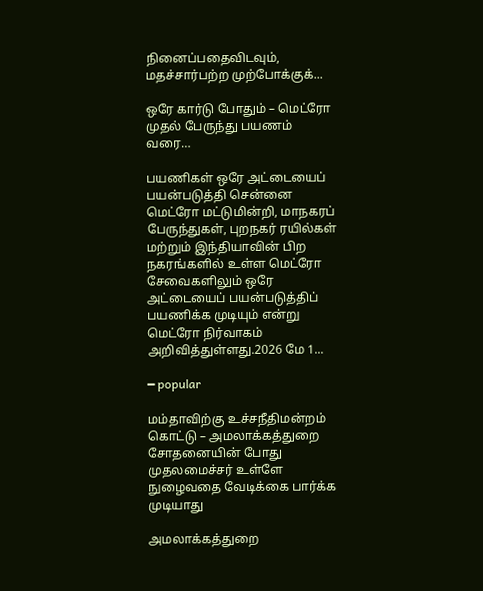நினைப்பதைவிடவும், மதச்சார்பற்ற முற்போக்குக்...

ஒரே கார்டு போதும் – மெட்ரோ முதல் பேருந்து பயணம் வரை…

பயணிகள் ஒரே அட்டையைப் பயன்படுத்தி சென்னை மெட்ரோ மட்டுமின்றி, மாநகரப் பேருந்துகள், புறநகர் ரயில்கள் மற்றும் இந்தியாவின் பிற நகரங்களில் உள்ள மெட்ரோ சேவைகளிலும் ஒரே அட்டையைப் பயன்படுத்திப் பயணிக்க முடியும் என்று மெட்ரோ நிர்வாகம் அறிவித்துள்ளது.2026 மே 1...

━ popular

மம்தாவிற்கு உச்சநீதிமன்றம் கொட்டு – அமலாக்கத்துறை சோதனையின் போது முதலமைச்சர் உள்ளே நுழைவதை வேடிக்கை பார்க்க முடியாது

அமலாக்கத்துறை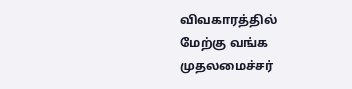விவகாரத்தில் மேற்கு வங்க முதலமைச்சர்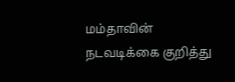மம்தாவின் நடவடிக்கை குறித்து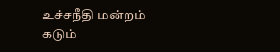உச்சநீதி மன்றம் கடும்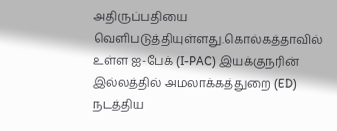அதிருப்பதியை வெளிபடுத்தியுள்ளது.கொல்கத்தாவில் உள்ள ஐ-பேக் (I-PAC) இயக்குநரின் இல்லத்தில் அமலாக்கத்துறை (ED) நடத்திய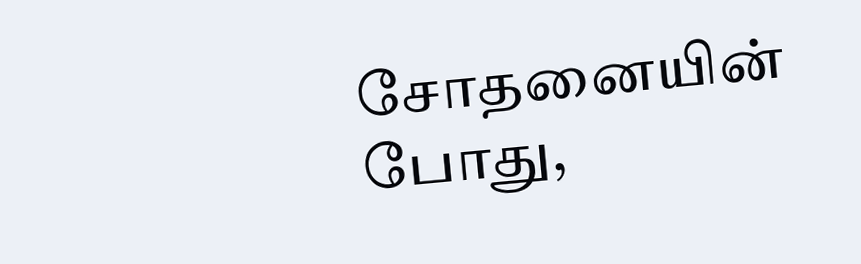சோதனையின் போது,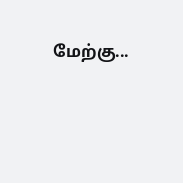மேற்கு...